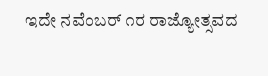ಇದೇ ನವೆಂಬರ್ ೧ರ ರಾಜ್ಯೋತ್ಸವದ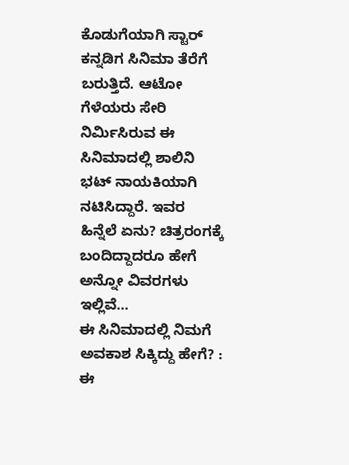ಕೊಡುಗೆಯಾಗಿ ಸ್ಟಾರ್ ಕನ್ನಡಿಗ ಸಿನಿಮಾ ತೆರೆಗೆ ಬರುತ್ತಿದೆ. ಆಟೋ ಗೆಳೆಯರು ಸೇರಿ ನಿರ್ಮಿಸಿರುವ ಈ ಸಿನಿಮಾದಲ್ಲಿ ಶಾಲಿನಿ ಭಟ್ ನಾಯಕಿಯಾಗಿ ನಟಿಸಿದ್ದಾರೆ. ಇವರ ಹಿನ್ನೆಲೆ ಏನು? ಚಿತ್ರರಂಗಕ್ಕೆ ಬಂದಿದ್ದಾದರೂ ಹೇಗೆ ಅನ್ನೋ ವಿವರಗಳು ಇಲ್ಲಿವೆ…
ಈ ಸಿನಿಮಾದಲ್ಲಿ ನಿಮಗೆ ಅವಕಾಶ ಸಿಕ್ಕಿದ್ದು ಹೇಗೆ? : ಈ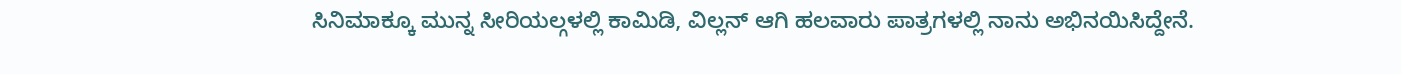ಸಿನಿಮಾಕ್ಕೂ ಮುನ್ನ ಸೀರಿಯಲ್ಗಳಲ್ಲಿ ಕಾಮಿಡಿ, ವಿಲ್ಲನ್ ಆಗಿ ಹಲವಾರು ಪಾತ್ರಗಳಲ್ಲಿ ನಾನು ಅಭಿನಯಿಸಿದ್ದೇನೆ.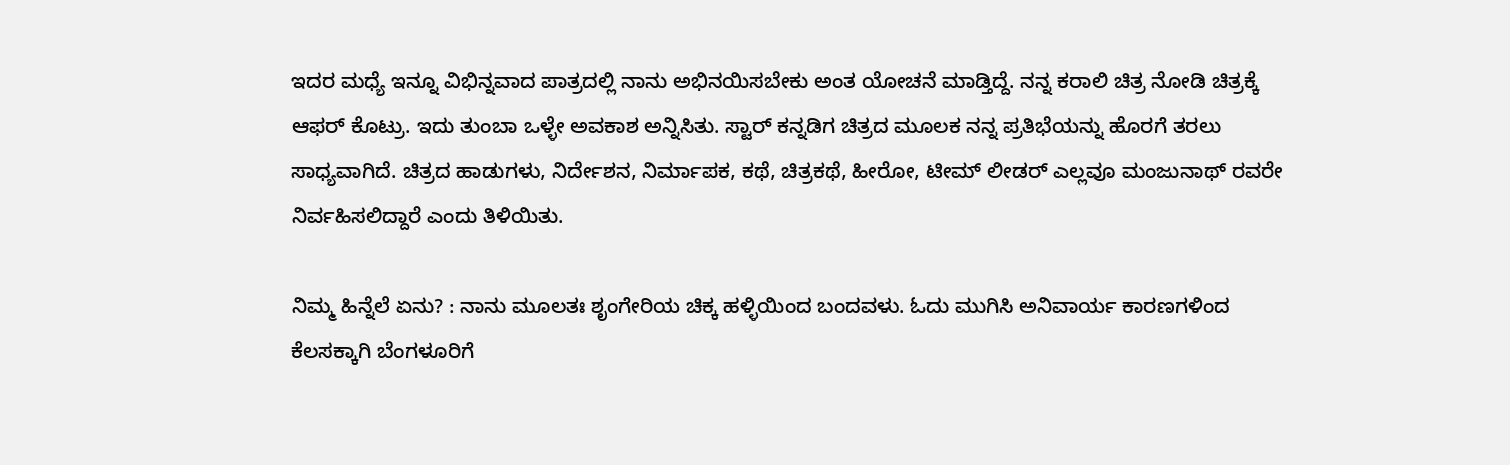ಇದರ ಮಧ್ಯೆ ಇನ್ನೂ ವಿಭಿನ್ನವಾದ ಪಾತ್ರದಲ್ಲಿ ನಾನು ಅಭಿನಯಿಸಬೇಕು ಅಂತ ಯೋಚನೆ ಮಾಡ್ತಿದ್ದೆ. ನನ್ನ ಕರಾಲಿ ಚಿತ್ರ ನೋಡಿ ಚಿತ್ರಕ್ಕೆ ಆಫರ್ ಕೊಟ್ರು. ಇದು ತುಂಬಾ ಒಳ್ಳೇ ಅವಕಾಶ ಅನ್ನಿಸಿತು. ಸ್ಟಾರ್ ಕನ್ನಡಿಗ ಚಿತ್ರದ ಮೂಲಕ ನನ್ನ ಪ್ರತಿಭೆಯನ್ನು ಹೊರಗೆ ತರಲು ಸಾಧ್ಯವಾಗಿದೆ. ಚಿತ್ರದ ಹಾಡುಗಳು, ನಿರ್ದೇಶನ, ನಿರ್ಮಾಪಕ, ಕಥೆ, ಚಿತ್ರಕಥೆ, ಹೀರೋ, ಟೀಮ್ ಲೀಡರ್ ಎಲ್ಲವೂ ಮಂಜುನಾಥ್ ರವರೇ ನಿರ್ವಹಿಸಲಿದ್ದಾರೆ ಎಂದು ತಿಳಿಯಿತು.

ನಿಮ್ಮ ಹಿನ್ನೆಲೆ ಏನು? : ನಾನು ಮೂಲತಃ ಶೃಂಗೇರಿಯ ಚಿಕ್ಕ ಹಳ್ಳಿಯಿಂದ ಬಂದವಳು. ಓದು ಮುಗಿಸಿ ಅನಿವಾರ್ಯ ಕಾರಣಗಳಿಂದ ಕೆಲಸಕ್ಕಾಗಿ ಬೆಂಗಳೂರಿಗೆ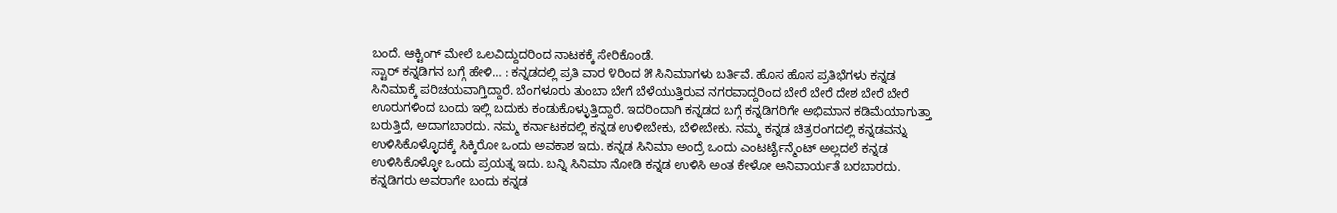ಬಂದೆ. ಆಕ್ಟಿಂಗ್ ಮೇಲೆ ಒಲವಿದ್ದುದರಿಂದ ನಾಟಕಕ್ಕೆ ಸೇರಿಕೊಂಡೆ.
ಸ್ಟಾರ್ ಕನ್ನಡಿಗನ ಬಗ್ಗೆ ಹೇಳಿ… : ಕನ್ನಡದಲ್ಲಿ ಪ್ರತಿ ವಾರ ೪ರಿಂದ ೫ ಸಿನಿಮಾಗಳು ಬರ್ತಿವೆ. ಹೊಸ ಹೊಸ ಪ್ರತಿಭೆಗಳು ಕನ್ನಡ ಸಿನಿಮಾಕ್ಕೆ ಪರಿಚಯವಾಗ್ತಿದ್ದಾರೆ. ಬೆಂಗಳೂರು ತುಂಬಾ ಬೇಗೆ ಬೆಳೆಯುತ್ತಿರುವ ನಗರವಾದ್ದರಿಂದ ಬೇರೆ ಬೇರೆ ದೇಶ ಬೇರೆ ಬೇರೆ ಊರುಗಳಿಂದ ಬಂದು ಇಲ್ಲಿ ಬದುಕು ಕಂಡುಕೊಳ್ಳುತ್ತಿದ್ದಾರೆ. ಇದರಿಂದಾಗಿ ಕನ್ನಡದ ಬಗ್ಗೆ ಕನ್ನಡಿಗರಿಗೇ ಅಭಿಮಾನ ಕಡಿಮೆಯಾಗುತ್ತಾ ಬರುತ್ತಿದೆ, ಅದಾಗಬಾರದು. ನಮ್ಮ ಕರ್ನಾಟಕದಲ್ಲಿ ಕನ್ನಡ ಉಳೀಬೇಕು, ಬೆಳೀಬೇಕು. ನಮ್ಮ ಕನ್ನಡ ಚಿತ್ರರಂಗದಲ್ಲಿ ಕನ್ನಡವನ್ನು ಉಳಿಸಿಕೊಳ್ಳೊದಕ್ಕೆ ಸಿಕ್ಕಿರೋ ಒಂದು ಅವಕಾಶ ಇದು. ಕನ್ನಡ ಸಿನಿಮಾ ಅಂದ್ರೆ ಒಂದು ಎಂಟರ್ಟೈನ್ಮೆಂಟ್ ಅಲ್ಲದಲೆ ಕನ್ನಡ ಉಳಿಸಿಕೊಳ್ಳೋ ಒಂದು ಪ್ರಯತ್ನ ಇದು. ಬನ್ನಿ ಸಿನಿಮಾ ನೋಡಿ ಕನ್ನಡ ಉಳಿಸಿ ಅಂತ ಕೇಳೋ ಅನಿವಾರ್ಯತೆ ಬರಬಾರದು. ಕನ್ನಡಿಗರು ಅವರಾಗೇ ಬಂದು ಕನ್ನಡ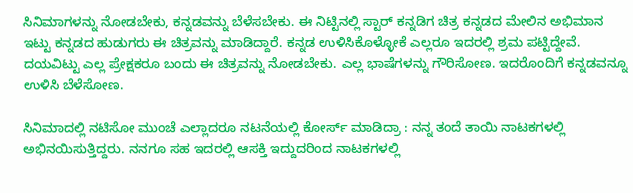ಸಿನಿಮಾಗಳನ್ನು ನೋಡಬೇಕು, ಕನ್ನಡವನ್ನು ಬೆಳೆಸಬೇಕು. ಈ ನಿಟ್ಟಿನಲ್ಲಿ ಸ್ಟಾರ್ ಕನ್ನಡಿಗ ಚಿತ್ರ ಕನ್ನಡದ ಮೇಲಿನ ಅಭಿಮಾನ ಇಟ್ಟು ಕನ್ನಡದ ಹುಡುಗರು ಈ ಚಿತ್ರವನ್ನು ಮಾಡಿದ್ದಾರೆ. ಕನ್ನಡ ಉಳಿಸಿಕೊಳ್ಳೋಕೆ ಎಲ್ಲರೂ ಇದರಲ್ಲಿ ಶ್ರಮ ಪಟ್ಟಿದ್ದೇವೆ. ದಯವಿಟ್ಟು ಎಲ್ಲ ಪ್ರೇಕ್ಷಕರೂ ಬಂದು ಈ ಚಿತ್ರವನ್ನು ನೋಡಬೇಕು. ಎಲ್ಲ ಭಾಷೆಗಳನ್ನು ಗೌರಿಸೋಣ. ಇದರೊಂದಿಗೆ ಕನ್ನಡವನ್ನೂ ಉಳಿಸಿ ಬೆಳೆಸೋಣ.

ಸಿನಿಮಾದಲ್ಲಿ ನಟಿಸೋ ಮುಂಚೆ ಎಲ್ಲಾದರೂ ನಟನೆಯಲ್ಲಿ ಕೋರ್ಸ್ ಮಾಡಿದ್ರಾ : ನನ್ನ ತಂದೆ ತಾಯಿ ನಾಟಕಗಳಲ್ಲಿ ಅಭಿನಯಿಸುತ್ತಿದ್ದರು. ನನಗೂ ಸಹ ಇದರಲ್ಲಿ ಆಸಕ್ತಿ ಇದ್ದುದರಿಂದ ನಾಟಕಗಳಲ್ಲಿ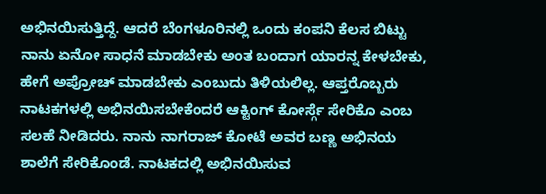ಅಭಿನಯಿಸುತ್ತಿದ್ದೆ. ಆದರೆ ಬೆಂಗಳೂರಿನಲ್ಲಿ ಒಂದು ಕಂಪನಿ ಕೆಲಸ ಬಿಟ್ಟು ನಾನು ಏನೋ ಸಾಧನೆ ಮಾಡಬೇಕು ಅಂತ ಬಂದಾಗ ಯಾರನ್ನ ಕೇಳಬೇಕು, ಹೇಗೆ ಅಪ್ರೋಚ್ ಮಾಡಬೇಕು ಎಂಬುದು ತಿಳಿಯಲಿಲ್ಲ. ಆಪ್ತರೊಬ್ಬರು ನಾಟಕಗಳಲ್ಲಿ ಅಭಿನಯಿಸಬೇಕೆಂದರೆ ಆಕ್ಟಿಂಗ್ ಕೋರ್ಸ್ಗೆ ಸೇರಿಕೊ ಎಂಬ ಸಲಹೆ ನೀಡಿದರು. ನಾನು ನಾಗರಾಜ್ ಕೋಟೆ ಅವರ ಬಣ್ಣ ಅಭಿನಯ ಶಾಲೆಗೆ ಸೇರಿಕೊಂಡೆ. ನಾಟಕದಲ್ಲಿ ಅಭಿನಯಿಸುವ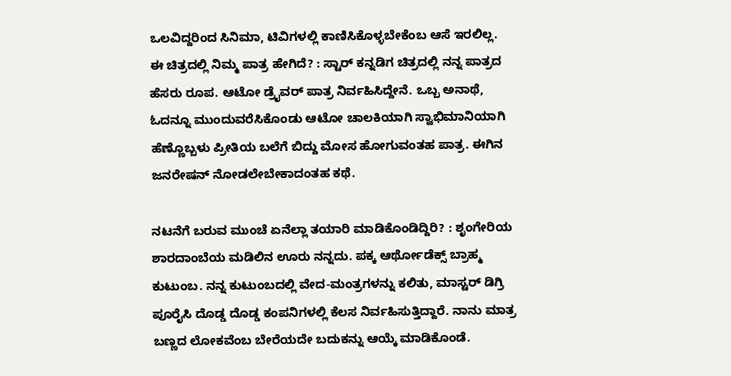ಒಲವಿದ್ದರಿಂದ ಸಿನಿಮಾ, ಟಿವಿಗಳಲ್ಲಿ ಕಾಣಿಸಿಕೊಳ್ಳಬೇಕೆಂಬ ಆಸೆ ಇರಲಿಲ್ಲ.
ಈ ಚಿತ್ರದಲ್ಲಿ ನಿಮ್ಮ ಪಾತ್ರ ಹೇಗಿದೆ? : ಸ್ಟಾರ್ ಕನ್ನಡಿಗ ಚಿತ್ರದಲ್ಲಿ ನನ್ನ ಪಾತ್ರದ ಹೆಸರು ರೂಪ. ಆಟೋ ಡ್ರೈವರ್ ಪಾತ್ರ ನಿರ್ವಹಿಸಿದ್ದೇನೆ. ಒಬ್ಬ ಅನಾಥೆ, ಓದನ್ನೂ ಮುಂದುವರೆಸಿಕೊಂಡು ಆಟೋ ಚಾಲಕಿಯಾಗಿ ಸ್ವಾಭಿಮಾನಿಯಾಗಿ ಹೆಣ್ಣೊಬ್ಬಳು ಪ್ರೀತಿಯ ಬಲೆಗೆ ಬಿದ್ದು ಮೋಸ ಹೋಗುವಂತಹ ಪಾತ್ರ. ಈಗಿನ ಜನರೇಷನ್ ನೋಡಲೇಬೇಕಾದಂತಹ ಕಥೆ.

ನಟನೆಗೆ ಬರುವ ಮುಂಚೆ ಏನೆಲ್ಲಾ ತಯಾರಿ ಮಾಡಿಕೊಂಡಿದ್ದಿರಿ? : ಶೃಂಗೇರಿಯ ಶಾರದಾಂಬೆಯ ಮಡಿಲಿನ ಊರು ನನ್ನದು. ಪಕ್ಕ ಆರ್ಥೋಡೆಕ್ಸ್ ಬ್ರಾಹ್ಮ ಕುಟುಂಬ. ನನ್ನ ಕುಟುಂಬದಲ್ಲಿ ವೇದ-ಮಂತ್ರಗಳನ್ನು ಕಲಿತು, ಮಾಸ್ಟರ್ ಡಿಗ್ರಿ ಪೂರೈಸಿ ದೊಡ್ಡ ದೊಡ್ಡ ಕಂಪನಿಗಳಲ್ಲಿ ಕೆಲಸ ನಿರ್ವಹಿಸುತ್ತಿದ್ದಾರೆ. ನಾನು ಮಾತ್ರ ಬಣ್ಣದ ಲೋಕವೆಂಬ ಬೇರೆಯದೇ ಬದುಕನ್ನು ಆಯ್ಕೆ ಮಾಡಿಕೊಂಡೆ.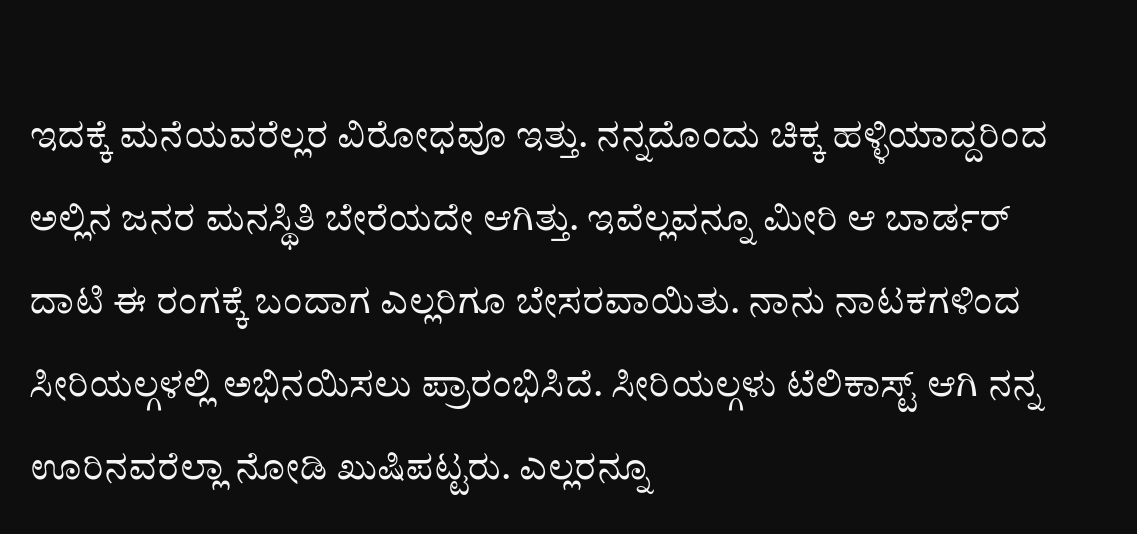ಇದಕ್ಕೆ ಮನೆಯವರೆಲ್ಲರ ವಿರೋಧವೂ ಇತ್ತು. ನನ್ನದೊಂದು ಚಿಕ್ಕ ಹಳ್ಳಿಯಾದ್ದರಿಂದ ಅಲ್ಲಿನ ಜನರ ಮನಸ್ಥಿತಿ ಬೇರೆಯದೇ ಆಗಿತ್ತು. ಇವೆಲ್ಲವನ್ನೂ ಮೀರಿ ಆ ಬಾರ್ಡರ್ ದಾಟಿ ಈ ರಂಗಕ್ಕೆ ಬಂದಾಗ ಎಲ್ಲರಿಗೂ ಬೇಸರವಾಯಿತು. ನಾನು ನಾಟಕಗಳಿಂದ ಸೀರಿಯಲ್ಗಳಲ್ಲಿ ಅಭಿನಯಿಸಲು ಪ್ರಾರಂಭಿಸಿದೆ. ಸೀರಿಯಲ್ಗಳು ಟೆಲಿಕಾಸ್ಟ್ ಆಗಿ ನನ್ನ ಊರಿನವರೆಲ್ಲಾ ನೋಡಿ ಖುಷಿಪಟ್ಟರು. ಎಲ್ಲರನ್ನೂ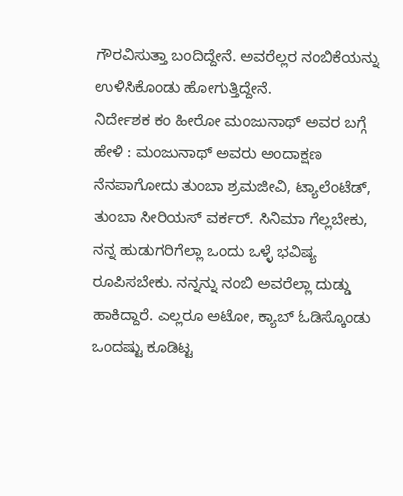ಗೌರವಿಸುತ್ತಾ ಬಂದಿದ್ದೇನೆ. ಅವರೆಲ್ಲರ ನಂಬಿಕೆಯನ್ನು ಉಳಿಸಿಕೊಂಡು ಹೋಗುತ್ತಿದ್ದೇನೆ.
ನಿರ್ದೇಶಕ ಕಂ ಹೀರೋ ಮಂಜುನಾಥ್ ಅವರ ಬಗ್ಗೆ ಹೇಳಿ : ಮಂಜುನಾಥ್ ಅವರು ಅಂದಾಕ್ಷಣ ನೆನಪಾಗೋದು ತುಂಬಾ ಶ್ರಮಜೀವಿ, ಟ್ಯಾಲೆಂಟೆಡ್, ತುಂಬಾ ಸೀರಿಯಸ್ ವರ್ಕರ್. ಸಿನಿಮಾ ಗೆಲ್ಲಬೇಕು, ನನ್ನ ಹುಡುಗರಿಗೆಲ್ಲಾ ಒಂದು ಒಳ್ಳೆ ಭವಿಷ್ಯ ರೂಪಿಸಬೇಕು. ನನ್ನನ್ನು ನಂಬಿ ಅವರೆಲ್ಲಾ ದುಡ್ಡು ಹಾಕಿದ್ದಾರೆ. ಎಲ್ಲರೂ ಅಟೋ, ಕ್ಯಾಬ್ ಓಡಿಸ್ಕೊಂಡು ಒಂದಷ್ಟು ಕೂಡಿಟ್ಟ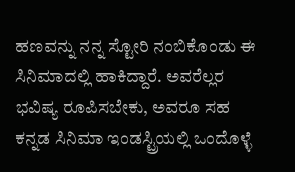ಹಣವನ್ನು ನನ್ನ ಸ್ಟೋರಿ ನಂಬಿಕೊಂಡು ಈ ಸಿನಿಮಾದಲ್ಲಿ ಹಾಕಿದ್ದಾರೆ. ಅವರೆಲ್ಲರ ಭವಿಷ್ಯ ರೂಪಿಸಬೇಕು, ಅವರೂ ಸಹ ಕನ್ನಡ ಸಿನಿಮಾ ಇಂಡಸ್ಟ್ರಿಯಲ್ಲಿ ಒಂದೊಳ್ಳೆ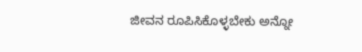ಜೀವನ ರೂಪಿಸಿಕೊಳ್ಳಬೇಕು ಅನ್ನೋ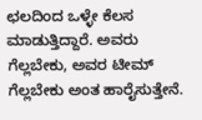ಛಲದಿಂದ ಒಳ್ಳೇ ಕೆಲಸ ಮಾಡುತ್ತಿದ್ದಾರೆ. ಅವರು ಗೆಲ್ಲಬೇಕು, ಅವರ ಟೀಮ್ ಗೆಲ್ಲಬೇಕು ಅಂತ ಹಾರೈಸುತ್ತೇನೆ.